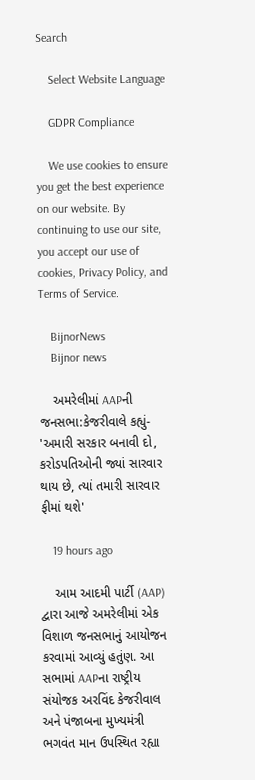Search

    Select Website Language

    GDPR Compliance

    We use cookies to ensure you get the best experience on our website. By continuing to use our site, you accept our use of cookies, Privacy Policy, and Terms of Service.

    BijnorNews
    Bijnor news

    અમરેલીમાં AAPની જનસભા:કેજરીવાલે કહ્યું- 'અમારી સરકાર બનાવી દો, કરોડપતિઓની જ્યાં સારવાર થાય છે, ત્યાં તમારી સારવાર ફીમાં થશે'

    19 hours ago

    આમ આદમી પાર્ટી (AAP) દ્વારા આજે અમરેલીમાં એક વિશાળ જનસભાનું આયોજન કરવામાં આવ્યું હતુંણ. આ સભામાં AAPના રાષ્ટ્રીય સંયોજક અરવિંદ કેજરીવાલ અને પંજાબના મુખ્યમંત્રી ભગવંત માન ઉપસ્થિત રહ્યા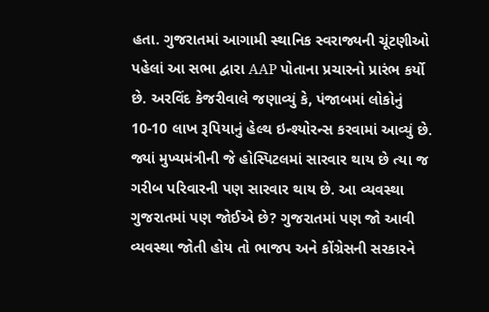હતા. ગુજરાતમાં આગામી સ્થાનિક સ્વરાજ્યની ચૂંટણીઓ પહેલાં આ સભા દ્વારા AAP પોતાના પ્રચારનો પ્રારંભ કર્યો છે. અરવિંદ કેજરીવાલે જણાવ્યું કે, પંજાબમાં લોકોનું 10-10 લાખ રૂપિયાનું હેલ્થ ઇન્શ્યોરન્સ કરવામાં આવ્યું છે. જ્યાં મુખ્યમંત્રીની જે હોસ્પિટલમાં સારવાર થાય છે ત્યા જ ગરીબ પરિવારની પણ સારવાર થાય છે. આ વ્યવસ્થા ગુજરાતમાં પણ જોઈએ છે? ગુજરાતમાં પણ જો આવી વ્યવસ્થા જોતી હોય તો ભાજપ અને કોંગ્રેસની સરકારને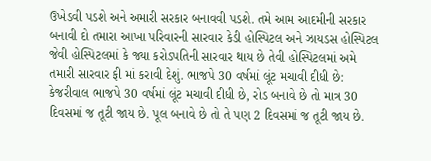ઉખેડવી પડશે અને અમારી સરકાર બનાવવી પડશે. તમે આમ આદમીની સરકાર બનાવી દો તમારા આખા પરિવારની સારવાર કેડી હોસ્પિટલ અને ઝાયડસ હોસ્પિટલ જેવી હોસ્પિટલમાં કે જ્યા કરોડપતિની સારવાર થાય છે તેવી હોસ્પિટલમાં અમે તમારી સારવાર ફી માં કરાવી દેશું. ભાજપે 30 વર્ષમાં લૂંટ મચાવી દીધી છે: કેજરીવાલ ભાજપે 30 વર્ષમાં લૂંટ મચાવી દીધી છે, રોડ બનાવે છે તો માત્ર 30 દિવસમાં જ તૂટી જાય છે. પૂલ બનાવે છે તો તે પણ 2 દિવસમાં જ તૂટી જાય છે.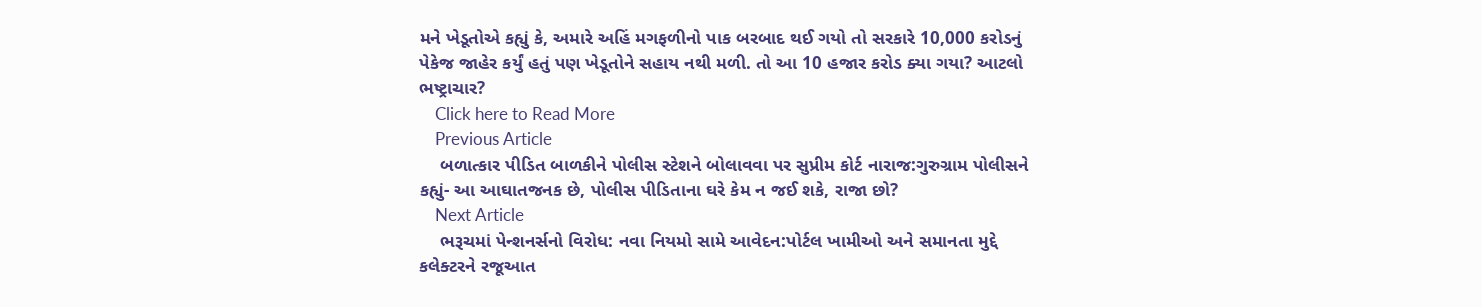મને ખેડૂતોએ કહ્યું કે, અમારે અહિં મગફળીનો પાક બરબાદ થઈ ગયો તો સરકારે 10,000 કરોડનું પેકેજ જાહેર કર્યું હતું પણ ખેડૂતોને સહાય નથી મળી. તો આ 10 હજાર કરોડ ક્યા ગયા? આટલો ભષ્ટ્રાચાર?
    Click here to Read More
    Previous Article
    બળાત્કાર પીડિત બાળકીને પોલીસ સ્ટેશને બોલાવવા પર સુપ્રીમ કોર્ટ નારાજ:ગુરુગ્રામ પોલીસને કહ્યું- આ આઘાતજનક છે, પોલીસ પીડિતાના ઘરે કેમ ન જઈ શકે, રાજા છો?
    Next Article
    ભરૂચમાં પેન્શનર્સનો વિરોધ: નવા નિયમો સામે આવેદન:પોર્ટલ ખામીઓ અને સમાનતા મુદ્દે કલેક્ટરને રજૂઆત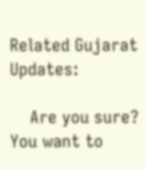Related Gujarat Updates:

    Are you sure? You want to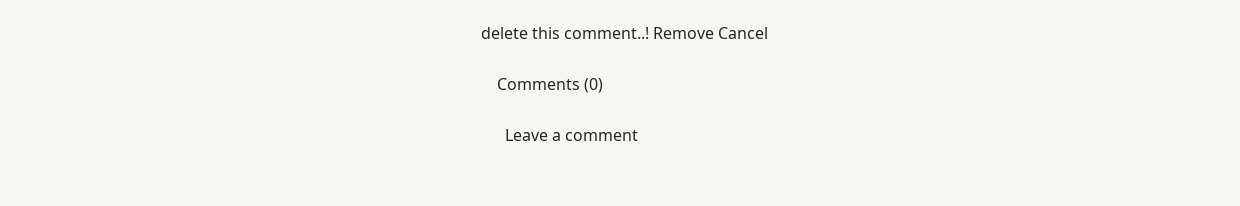delete this comment..! Remove Cancel

    Comments (0)

      Leave a comment